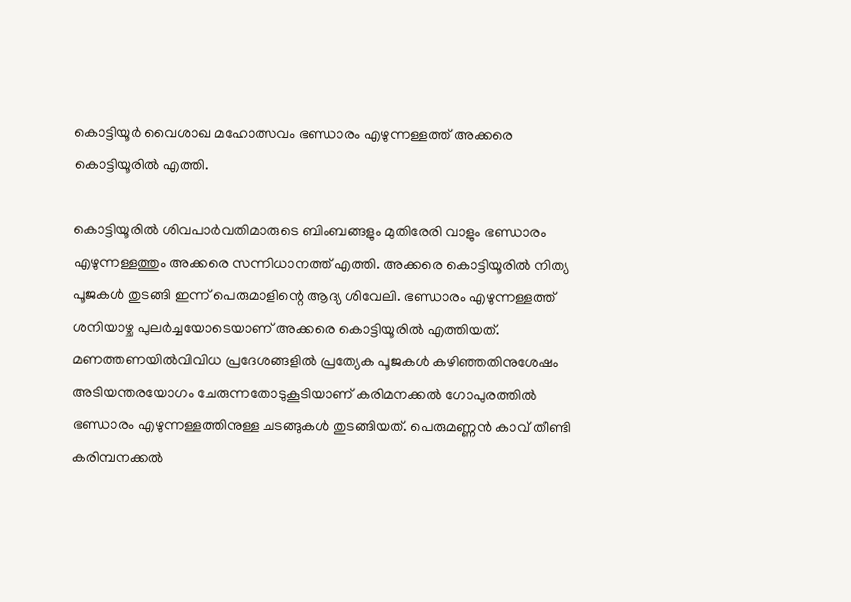കൊട്ടിയൂർ വൈശാഖ മഹോത്സവം ഭണ്ഡാരം എഴുന്നള്ളത്ത് അക്കരെ കൊട്ടിയൂരിൽ എത്തി.

കൊട്ടിയൂരിൽ ശിവപാർവതിമാരുടെ ബിംബങ്ങളും മുതിരേരി വാളും ഭണ്ഡാരം എഴുന്നള്ളത്തും അക്കരെ സന്നിധാനത്ത് എത്തി. അക്കരെ കൊട്ടിയൂരിൽ നിത്യ പൂജകൾ തുടങ്ങി ഇന്ന് പെരുമാളിന്റെ ആദ്യ ശിവേലി. ഭണ്ഡാരം എഴുന്നള്ളത്ത് ശനിയാഴ്ച പുലർച്ചയോടെയാണ് അക്കരെ കൊട്ടിയൂരിൽ എത്തിയത്. മണത്തണയിൽവിവിധ പ്രദേശങ്ങളിൽ പ്രത്യേക പൂജകൾ കഴിഞ്ഞതിനുശേഷം അടിയന്തരയോഗം ചേരുന്നതോടുകൂടിയാണ് കരിമനക്കൽ ഗോപുരത്തിൽ ഭണ്ഡാരം എഴുന്നള്ളത്തിനുള്ള ചടങ്ങുകൾ തുടങ്ങിയത്. പെരുമണ്ണൻ കാവ് തീണ്ടി കരിമ്പനക്കൽ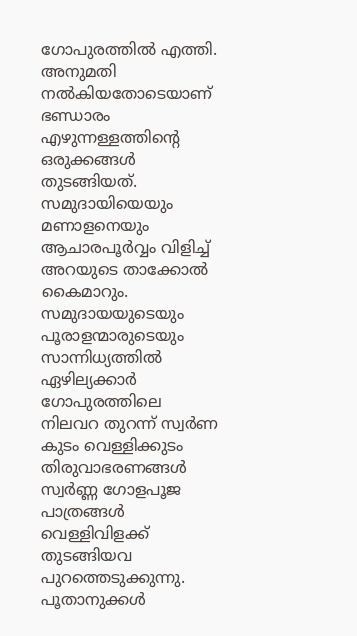ഗോപുരത്തിൽ എത്തി. അനുമതി നൽകിയതോടെയാണ് ഭണ്ഡാരം എഴുന്നള്ളത്തിന്റെ ഒരുക്കങ്ങൾ തുടങ്ങിയത്. സമുദായിയെയും മണാളനെയും ആചാരപൂർവ്വം വിളിച്ച് അറയുടെ താക്കോൽ കൈമാറും. സമുദായയുടെയും പൂരാളന്മാരുടെയും സാന്നിധ്യത്തിൽ ഏഴില്യക്കാർ ഗോപുരത്തിലെ നിലവറ തുറന്ന് സ്വർണ കുടം വെള്ളിക്കുടം തിരുവാഭരണങ്ങൾ സ്വർണ്ണ ഗോളപൂജ പാത്രങ്ങൾ വെള്ളിവിളക്ക് തുടങ്ങിയവ പുറത്തെടുക്കുന്നു. പൂതാനുക്കൾ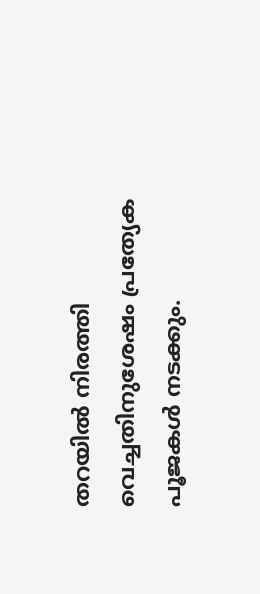തറയിൽ നിരത്തി വെച്ചതിനുശേഷം പ്രത്യേക പൂജകൾ നടക്കും.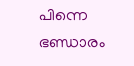പിന്നെ ഭണ്ഡാരം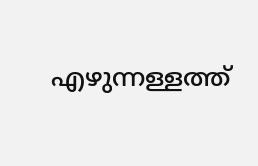എഴുന്നള്ളത്ത്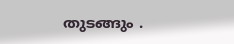തുടങ്ങും .